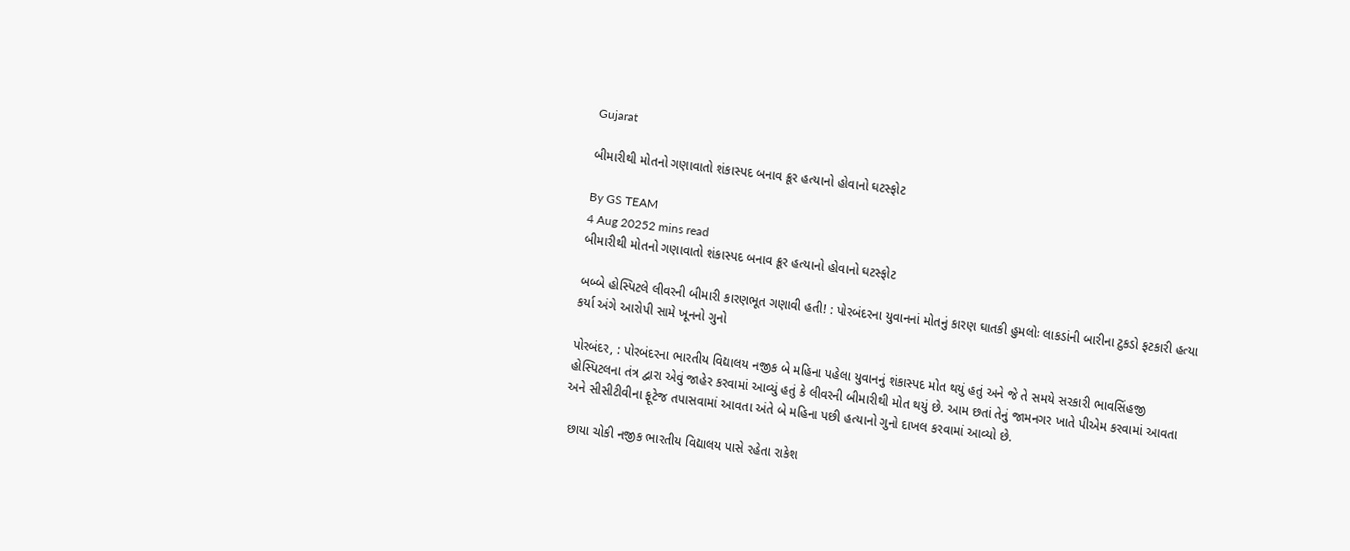Gujarat

બીમારીથી મોતનો ગણાવાતો શંકાસ્પદ બનાવ ક્રૂર હત્યાનો હોવાનો ઘટસ્ફોટ

By GS TEAM
4 Aug 20252 mins read
બીમારીથી મોતનો ગણાવાતો શંકાસ્પદ બનાવ ક્રૂર હત્યાનો હોવાનો ઘટસ્ફોટ

બબ્બે હોસ્પિટલે લીવરની બીમારી કારણભૂત ગણાવી હતી! : પોરબંદરના યુવાનનાં મોતનું કારણ ઘાતકી હુમલોઃ લાકડાંની બારીના ટુકડો ફટકારી હત્યા કર્યા અંગે આરોપી સામે ખૂનનો ગુનો

પોરબંદર, : પોરબંદરના ભારતીય વિદ્યાલય નજીક બે મહિના પહેલા યુવાનનું શંકાસ્પદ મોત થયું હતું અને જે તે સમયે સરકારી ભાવસિંહજી હોસ્પિટલના તંત્ર દ્વારા એવું જાહેર કરવામાં આવ્યું હતું કે લીવરની બીમારીથી મોત થયું છે. આમ છતાં તેનું જામનગર ખાતે પીએમ કરવામાં આવતા અને સીસીટીવીના ફૂટેજ તપાસવામાં આવતા અંતે બે મહિના પછી હત્યાનો ગુનો દાખલ કરવામાં આવ્યો છે.

 છાયા ચોકી નજીક ભારતીય વિદ્યાલય પાસે રહેતા રાકેશ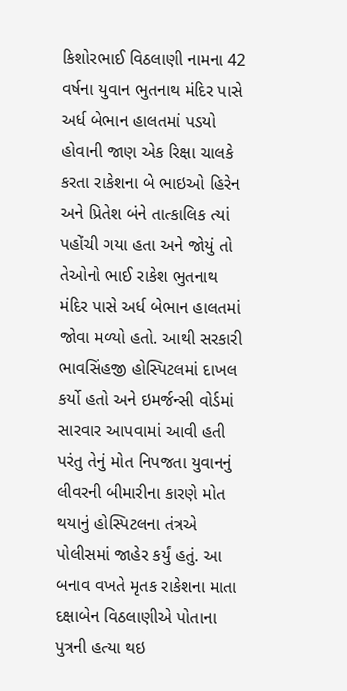કિશોરભાઈ વિઠલાણી નામના 42 વર્ષના યુવાન ભુતનાથ મંદિર પાસે અર્ધ બેભાન હાલતમાં પડયો હોવાની જાણ એક રિક્ષા ચાલકે કરતા રાકેશના બે ભાઇઓ હિરેન અને પ્રિતેશ બંને તાત્કાલિક ત્યાં પહોંચી ગયા હતા અને જોયું તો તેઓનો ભાઈ રાકેશ ભુતનાથ મંદિર પાસે અર્ધ બેભાન હાલતમાં જોવા મળ્યો હતો. આથી સરકારી ભાવસિંહજી હોસ્પિટલમાં દાખલ કર્યો હતો અને ઇમર્જન્સી વોર્ડમાં સારવાર આપવામાં આવી હતી પરંતુ તેનું મોત નિપજતા યુવાનનું લીવરની બીમારીના કારણે મોત થયાનું હોસ્પિટલના તંત્રએ પોલીસમાં જાહેર કર્યું હતું. આ બનાવ વખતે મૃતક રાકેશના માતા દક્ષાબેન વિઠલાણીએ પોતાના પુત્રની હત્યા થઇ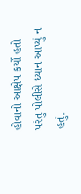હોવાનો આક્ષેપ કર્યો હતો પરંતુ પોલીસે ધ્યાન આપ્યું ન હતું.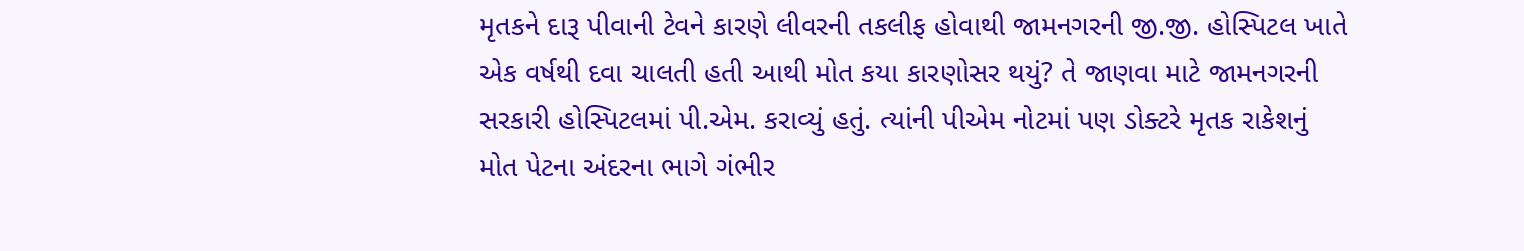મૃતકને દારૂ પીવાની ટેવને કારણે લીવરની તકલીફ હોવાથી જામનગરની જી.જી. હોસ્પિટલ ખાતે એક વર્ષથી દવા ચાલતી હતી આથી મોત કયા કારણોસર થયું? તે જાણવા માટે જામનગરની સરકારી હોસ્પિટલમાં પી.એમ. કરાવ્યું હતું. ત્યાંની પીએમ નોટમાં પણ ડોક્ટરે મૃતક રાકેશનું મોત પેટના અંદરના ભાગે ગંભીર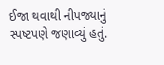ઈજા થવાથી નીપજ્યાનું સ્પષ્ટપણે જણાવ્યું હતું.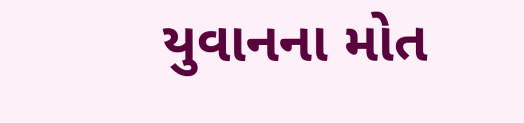યુવાનના મોત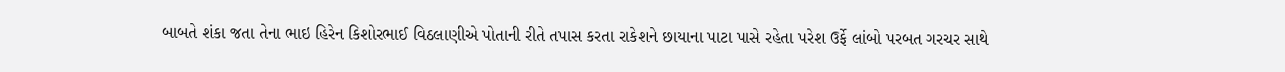બાબતે શંકા જતા તેના ભાઇ હિરેન કિશોરભાઈ વિઠલાણીએ પોતાની રીતે તપાસ કરતા રાકેશને છાયાના પાટા પાસે રહેતા પરેશ ઉર્ફે લાંબો પરબત ગરચર સાથે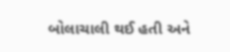બોલાચાલી થઈ હતી અને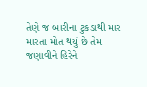તેણે જ બારીના ટુકડાથી માર મારતા મોત થયું છે તેમ જણાવીને હિરેને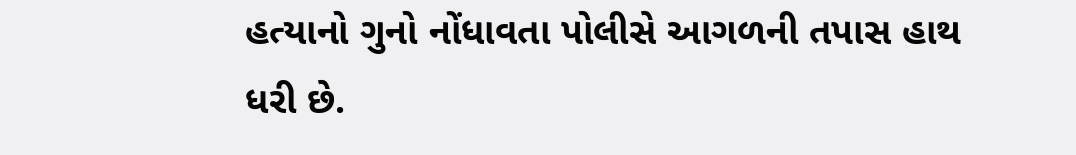હત્યાનો ગુનો નોંધાવતા પોલીસે આગળની તપાસ હાથ ધરી છે.